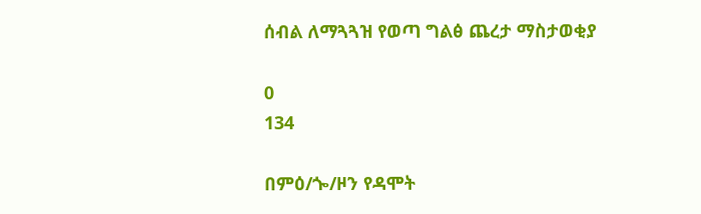ሰብል ለማጓጓዝ የወጣ ግልፅ ጨረታ ማስታወቂያ

0
134

በምዕ/ጐ/ዞን የዳሞት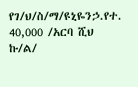የገ/ህ/ስ/ማ/ዩኒዬንኃ.የተ. 40,000 /አርባ ሺህ ኩ/ል/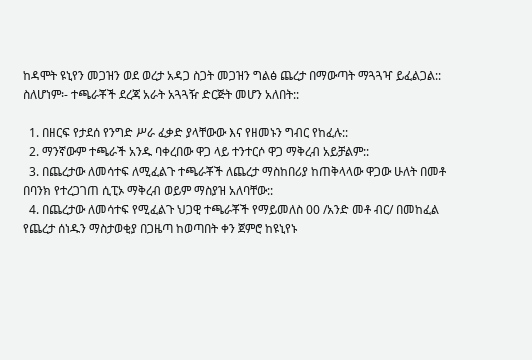ከዳሞት ዩኒየን መጋዝን ወደ ወረታ አዳጋ ስጋት መጋዝን ግልፅ ጨረታ በማውጣት ማጓጓዣ ይፈልጋል:: ስለሆነም፡- ተጫራቾች ደረጃ አራት አጓጓዥ ድርጅት መሆን አለበት::

  1. በዘርፍ የታደሰ የንግድ ሥራ ፈቃድ ያላቸውው እና የዘመኑን ግብር የከፈሉ::
  2. ማንኛውም ተጫራች አንዱ ባቀረበው ዋጋ ላይ ተንተርሶ ዋጋ ማቅረብ አይቻልም::
  3. በጨረታው ለመሳተፍ ለሚፈልጉ ተጫራቾች ለጨረታ ማስከበሪያ ከጠቅላላው ዋጋው ሁለት በመቶ በባንክ የተረጋገጠ ሲፒኦ ማቅረብ ወይም ማስያዝ አለባቸው::
  4. በጨረታው ለመሳተፍ የሚፈልጉ ህጋዊ ተጫራቾች የማይመለስ 00 /አንድ መቶ ብር/ በመከፈል የጨረታ ሰነዱን ማስታወቂያ በጋዜጣ ከወጣበት ቀን ጀምሮ ከዩኒየኑ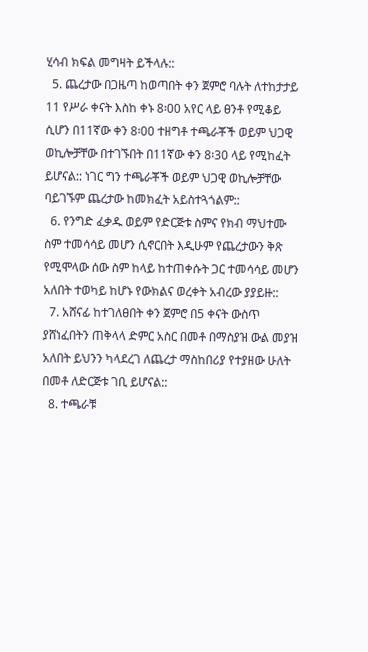ሂሳብ ክፍል መግዛት ይችላሉ::
  5. ጨረታው በጋዜጣ ከወጣበት ቀን ጀምሮ ባሉት ለተከታታይ 11 የሥራ ቀናት እስከ ቀኑ 8፡00 አየር ላይ ፀንቶ የሚቆይ ሲሆን በ11ኛው ቀን 8፡00 ተዘግቶ ተጫራቾች ወይም ህጋዊ ወኪሎቻቸው በተገኙበት በ11ኛው ቀን 8፡30 ላይ የሚከፈት ይሆናል:: ነገር ግን ተጫራቾች ወይም ህጋዊ ወኪሎቻቸው ባይገኙም ጨረታው ከመክፈት አይስተጓጎልም::
  6. የንግድ ፈቃዱ ወይም የድርጅቱ ስምና የክብ ማህተሙ ስም ተመሳሳይ መሆን ሲኖርበት እዲሁም የጨረታውን ቅጽ የሚሞላው ሰው ስም ከላይ ከተጠቀሱት ጋር ተመሳሳይ መሆን አለበት ተወካይ ከሆኑ የውክልና ወረቀት አብረው ያያይዙ::
  7. አሸናፊ ከተገለፀበት ቀን ጀምሮ በ5 ቀናት ውስጥ ያሸነፈበትን ጠቅላላ ድምር አስር በመቶ በማስያዝ ውል መያዝ አለበት ይህንን ካላደረገ ለጨረታ ማስከበሪያ የተያዘው ሁለት በመቶ ለድርጅቱ ገቢ ይሆናል::
  8. ተጫራቹ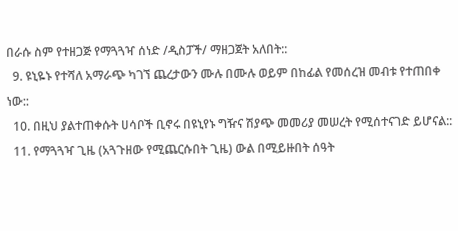በራሱ ስም የተዘጋጅ የማጓጓዣ ሰነድ /ዲስፓች/ ማዘጋጀት አለበት::
  9. ዩኒዬኑ የተሻለ አማራጭ ካገኘ ጨረታውን ሙሉ በሙሉ ወይም በከፊል የመሰረዝ መብቱ የተጠበቀ ነው::
  10. በዚህ ያልተጠቀሱት ሀሳቦች ቢኖሩ በዩኒየኑ ግዥና ሽያጭ መመሪያ መሠረት የሚሰተናገድ ይሆናል::
  11. የማጓጓዣ ጊዜ (አጓጉዘው የሚጨርሱበት ጊዜ) ውል በሚይዙበት ሰዓት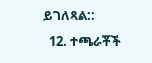ይገለጻል::
  12. ተጫራቾች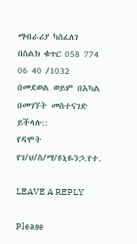ማብራሪያ ካስፈለገ በስልክ ቁጥር 058 774 06 40 /1032 በመደወል ወይም በአካል በመገኘት መስተናገድ ይችላሉ::
የዳሞት የገ/ህ/ስ/ማ/ዩኒዬንኃ.የተ.

LEAVE A REPLY

Please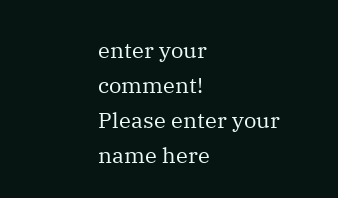enter your comment!
Please enter your name here